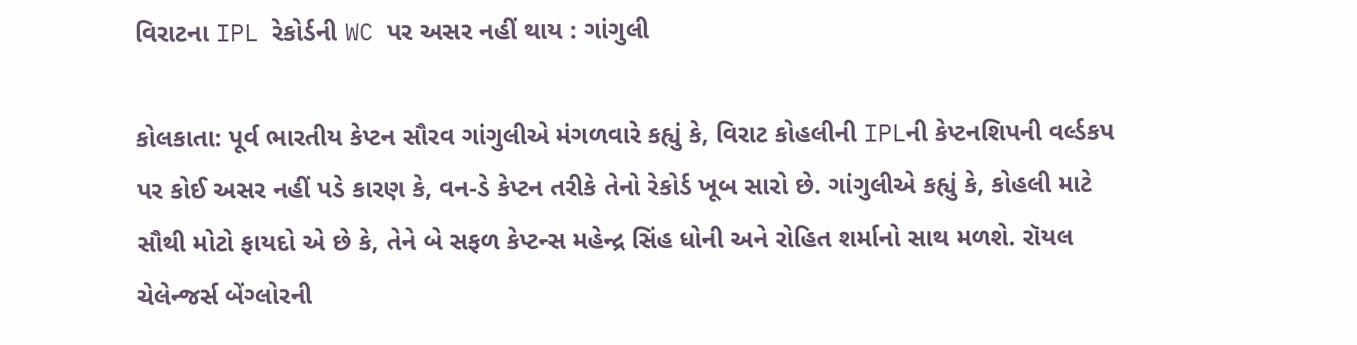વિરાટના IPL રેકોર્ડની WC પર અસર નહીં થાય : ગાંગુલી

કોલકાતા: પૂર્વ ભારતીય કેપ્ટન સૌરવ ગાંગુલીએ મંગળવારે કહ્યું કે, વિરાટ કોહલીની IPLની કેપ્ટનશિપની વર્લ્ડકપ પર કોઈ અસર નહીં પડે કારણ કે, વન-ડે કેપ્ટન તરીકે તેનો રેકોર્ડ ખૂબ સારો છે. ગાંગુલીએ કહ્યું કે, કોહલી માટે સૌથી મોટો ફાયદો એ છે કે, તેને બે સફળ કેપ્ટન્સ મહેન્દ્ર સિંહ ધોની અને રોહિત શર્માનો સાથ મળશે. રૉયલ ચેલેન્જર્સ બેંગ્લોરની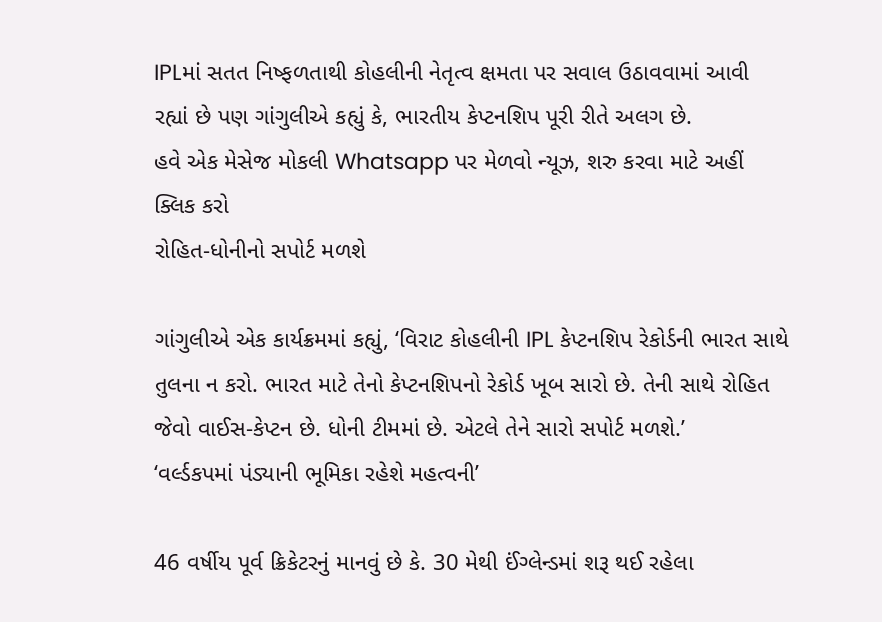IPLમાં સતત નિષ્ફળતાથી કોહલીની નેતૃત્વ ક્ષમતા પર સવાલ ઉઠાવવામાં આવી રહ્યાં છે પણ ગાંગુલીએ કહ્યું કે, ભારતીય કેપ્ટનશિપ પૂરી રીતે અલગ છે.
હવે એક મેસેજ મોકલી Whatsapp પર મેળવો ન્યૂઝ, શરુ કરવા માટે અહીં ક્લિક કરો
રોહિત-ધોનીનો સપોર્ટ મળશે

ગાંગુલીએ એક કાર્યક્રમમાં કહ્યું, ‘વિરાટ કોહલીની IPL કેપ્ટનશિપ રેકોર્ડની ભારત સાથે તુલના ન કરો. ભારત માટે તેનો કેપ્ટનશિપનો રેકોર્ડ ખૂબ સારો છે. તેની સાથે રોહિત જેવો વાઈસ-કેપ્ટન છે. ધોની ટીમમાં છે. એટલે તેને સારો સપોર્ટ મળશે.’
‘વર્લ્ડકપમાં પંડ્યાની ભૂમિકા રહેશે મહત્વની’

46 વર્ષીય પૂર્વ ક્રિકેટરનું માનવું છે કે. 30 મેથી ઈંગ્લેન્ડમાં શરૂ થઈ રહેલા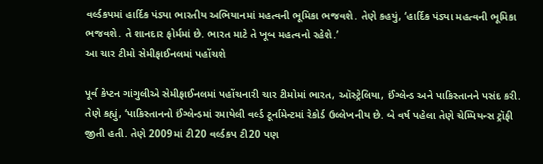વર્લ્ડકપમાં હાર્દિક પંડ્યા ભારતીય અભિયાનમાં મહત્વની ભૂમિકા ભજવશે. તેણે કહયું, ‘હાર્દિક પંડ્યા મહત્વની ભૂમિકા ભજવશે. તે શાનદાર ફોર્મમાં છે. ભારત માટે તે ખૂબ મહત્વનો રહેશે.’
આ ચાર ટીમો સેમીફાઈનલમાં પહોંચશે

પૂર્વ કેપ્ટન ગાંગુલીએ સેમીફાઈનલમાં પહોંચનારી ચાર ટીમોમાં ભારત, ઑસ્ટ્રેલિયા, ઈંગ્લેન્ડ અને પાકિસ્તાનને પસંદ કરી. તેણે કહ્યું, ‘પાકિસ્તાનનો ઈંગ્લેન્ડમાં રમાયેલી વર્લ્ડ ટૂર્નામેન્ટમાં રેકોર્ડ ઉલ્લેખનીય છે. બે વર્ષ પહેલા તેણે ચેમ્પિયન્સ ટ્રૉફી જીતી હતી. તેણે 2009માં ટી20 વર્લ્ડકપ ટી20 પણ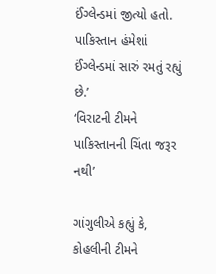ઈંગ્લેન્ડમાં જીત્યો હતો. પાકિસ્તાન હંમેશાં ઈંગ્લેન્ડમાં સારું રમતું રહ્યું છે.’
‘વિરાટની ટીમને પાકિસ્તાનની ચિંતા જરૂર નથી’

ગાંગુલીએ કહ્યું કે, કોહલીની ટીમને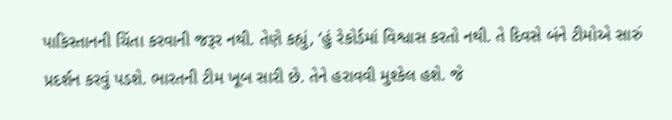પાકિસ્તાનની ચિંતા કરવાની જરૂર નથી. તેણે કહ્યું, ‘હું રેકોર્ડમાં વિશ્વાસ કરતો નથી. તે દિવસે બંને ટીમોએ સારું પ્રદર્શન કરવું પડશે. ભારતની ટીમ ખૂબ સારી છે. તેને હરાવવી મુશ્કેલ હશે. જે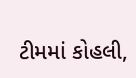ટીમમાં કોહલી,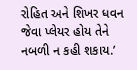રોહિત અને શિખર ધવન જેવા પ્લેયર હોય તેને નબળી ન કહી શકાય.’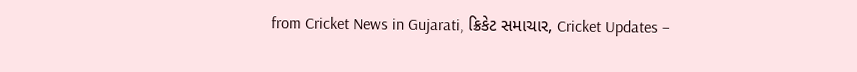from Cricket News in Gujarati, ક્રિકેટ સમાચાર, Cricket Updates –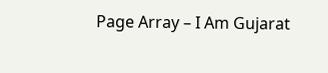Page Array – I Am Gujarat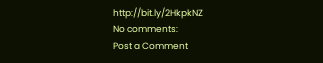http://bit.ly/2HkpkNZ
No comments:
Post a Comment